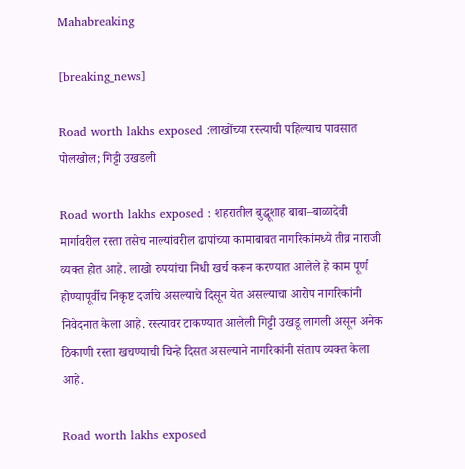Mahabreaking

[breaking_news]

Road worth lakhs exposed :लाखोंच्या रस्त्याची पहिल्याच पावसात पोलखोल; गिट्टी उखडली

Road worth lakhs exposed : शहरातील बुद्धूशाह बाबा–बाळादेवी मार्गावरील रस्ता तसेच नाल्यांवरील ढापांच्या कामाबाबत नागरिकांमध्ये तीव्र नाराजी व्यक्त होत आहे. लाखो रुपयांचा निधी खर्च करून करण्यात आलेले हे काम पूर्ण होण्यापूर्वीच निकृष्ट दर्जाचे असल्याचे दिसून येत असल्याचा आरोप नागरिकांनी निवेदनात केला आहे. रस्त्यावर टाकण्यात आलेली गिट्टी उखडू लागली असून अनेक ठिकाणी रस्ता खचण्याची चिन्हे दिसत असल्याने नागरिकांनी संताप व्यक्त केला आहे.

Road worth lakhs exposed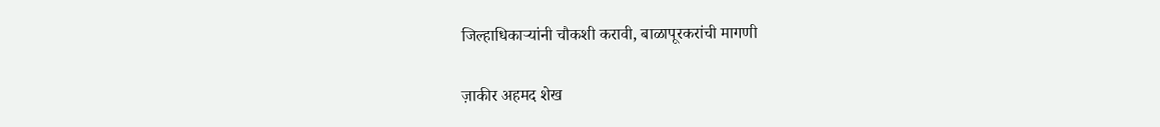जिल्हाधिकाऱ्यांनी चौकशी करावी, बाळापूरकरांची मागणी

ज़ाकीर अहमद शेख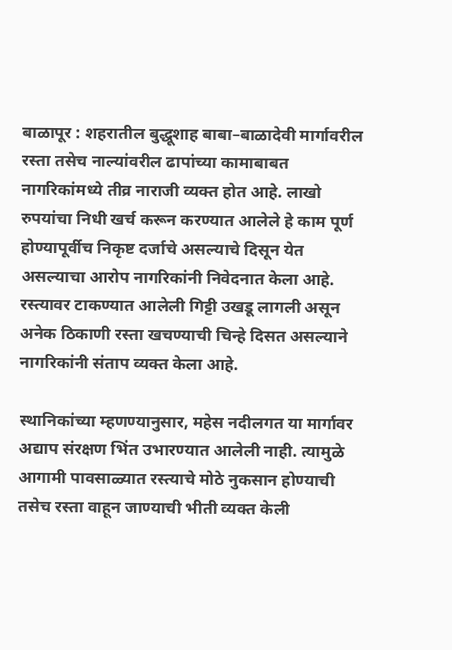बाळापूर : शहरातील बुद्धूशाह बाबा–बाळादेवी मार्गावरील रस्ता तसेच नाल्यांवरील ढापांच्या कामाबाबत नागरिकांमध्ये तीव्र नाराजी व्यक्त होत आहे. लाखो रुपयांचा निधी खर्च करून करण्यात आलेले हे काम पूर्ण होण्यापूर्वीच निकृष्ट दर्जाचे असल्याचे दिसून येत असल्याचा आरोप नागरिकांनी निवेदनात केला आहे. रस्त्यावर टाकण्यात आलेली गिट्टी उखडू लागली असून अनेक ठिकाणी रस्ता खचण्याची चिन्हे दिसत असल्याने नागरिकांनी संताप व्यक्त केला आहे.

स्थानिकांच्या म्हणण्यानुसार, महेस नदीलगत या मार्गावर अद्याप संरक्षण भिंत उभारण्यात आलेली नाही. त्यामुळे आगामी पावसाळ्यात रस्त्याचे मोठे नुकसान होण्याची तसेच रस्ता वाहून जाण्याची भीती व्यक्त केली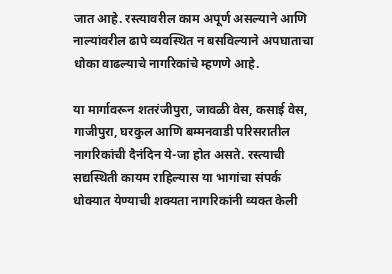जात आहे. रस्त्यावरील काम अपूर्ण असल्याने आणि नाल्यांवरील ढापे व्यवस्थित न बसविल्याने अपघाताचा धोका वाढल्याचे नागरिकांचे म्हणणे आहे.

या मार्गावरून शतरंजीपुरा, जावळी वेस, कसाई वेस, गाजीपुरा, घरकुल आणि बम्मनवाडी परिसरातील नागरिकांची दैनंदिन ये-जा होत असते. रस्त्याची सद्यस्थिती कायम राहिल्यास या भागांचा संपर्क धोक्यात येण्याची शक्यता नागरिकांनी व्यक्त केली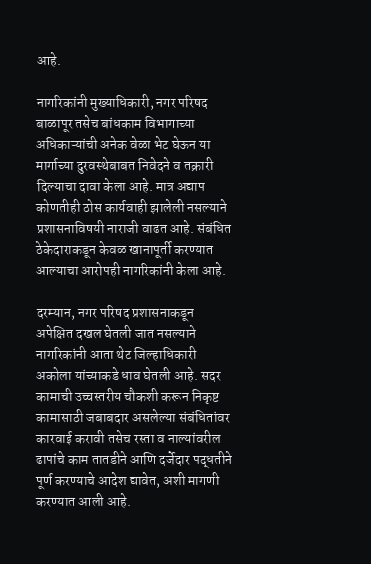आहे.

नागरिकांनी मुख्याधिकारी, नगर परिषद बाळापूर तसेच बांधकाम विभागाच्या अधिकाऱ्यांची अनेक वेळा भेट घेऊन या मार्गाच्या दुरवस्थेबाबत निवेदने व तक्रारी दिल्याचा दावा केला आहे. मात्र अद्याप कोणतीही ठोस कार्यवाही झालेली नसल्याने प्रशासनाविषयी नाराजी वाढत आहे. संबंधित ठेकेदाराकडून केवळ खानापूर्ती करण्यात आल्याचा आरोपही नागरिकांनी केला आहे.

दरम्यान, नगर परिषद प्रशासनाकडून अपेक्षित दखल घेतली जात नसल्याने नागरिकांनी आता थेट जिल्हाधिकारी अकोला यांच्याकडे धाव घेतली आहे. सदर कामाची उच्चस्तरीय चौकशी करून निकृष्ट कामासाठी जबाबदार असलेल्या संबंधितांवर कारवाई करावी तसेच रस्ता व नाल्यांवरील ढापांचे काम तातडीने आणि दर्जेदार पद्धतीने पूर्ण करण्याचे आदेश द्यावेत, अशी मागणी करण्यात आली आहे.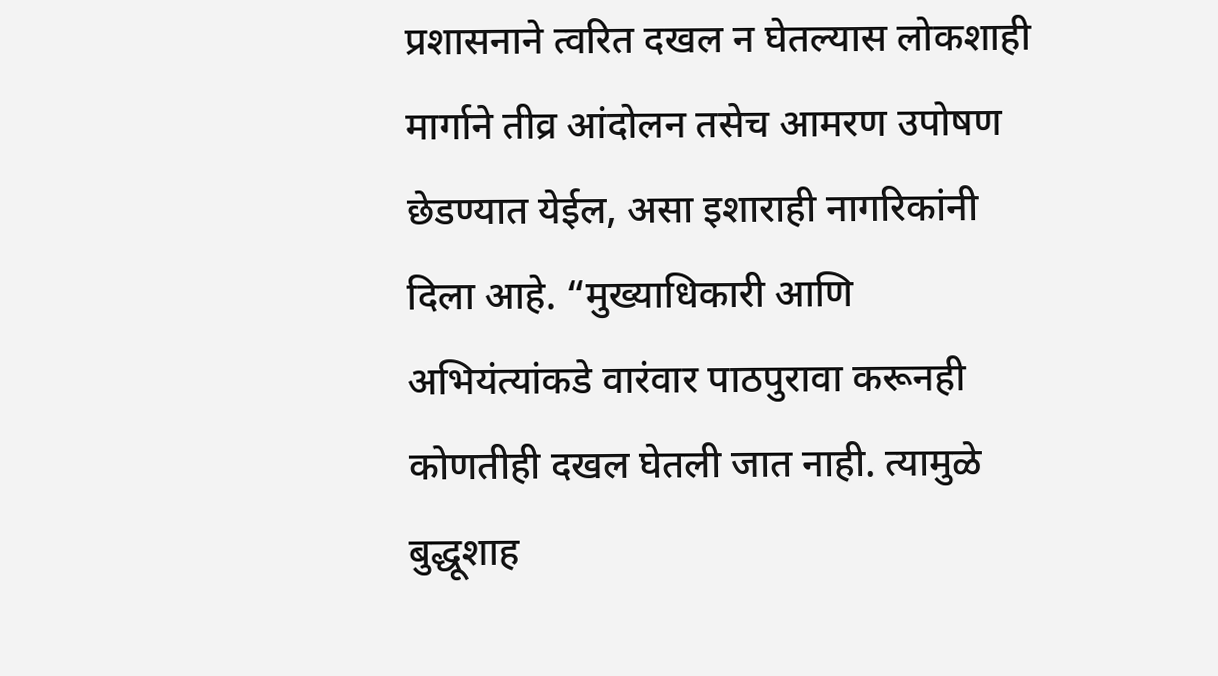प्रशासनाने त्वरित दखल न घेतल्यास लोकशाही मार्गाने तीव्र आंदोलन तसेच आमरण उपोषण छेडण्यात येईल, असा इशाराही नागरिकांनी दिला आहे. “मुख्याधिकारी आणि अभियंत्यांकडे वारंवार पाठपुरावा करूनही कोणतीही दखल घेतली जात नाही. त्यामुळे बुद्धूशाह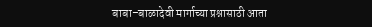बाबा–बाळादेवी मार्गाच्या प्रश्नासाठी आता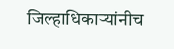जिल्हाधिकाऱ्यांनीच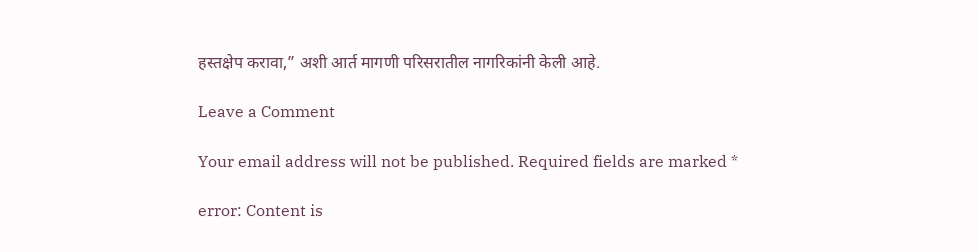हस्तक्षेप करावा,” अशी आर्त मागणी परिसरातील नागरिकांनी केली आहे.

Leave a Comment

Your email address will not be published. Required fields are marked *

error: Content is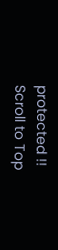protected !!
Scroll to Top